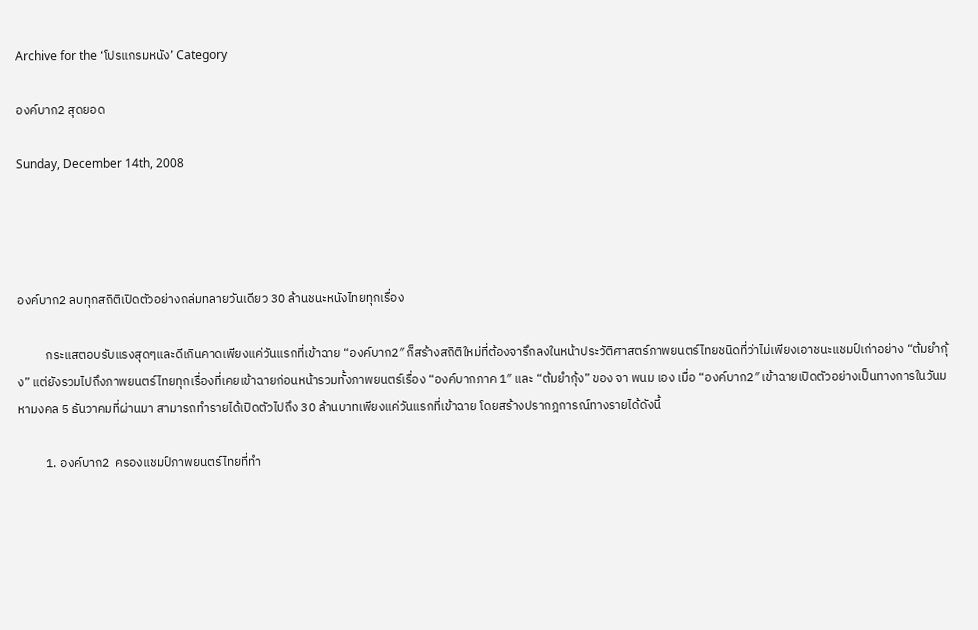Archive for the ‘โปรแกรมหนัง’ Category

องค์บาก2 สุดยอด

Sunday, December 14th, 2008




องค์บาก2 ลบทุกสถิติเปิดตัวอย่างถล่มทลายวันเดียว 30 ล้านชนะหนังไทยทุกเรื่อง

          กระแสตอบรับแรงสุดๆและดีเกินคาดเพียงแค่วันแรกที่เข้าฉาย “องค์บาก2″ ก็สร้างสถิติใหม่ที่ต้องจารึกลงในหน้าประวัติศาสตร์ภาพยนตร์ไทยชนิดที่ว่าไม่เพียงเอาชนะแชมป์เก่าอย่าง “ต้มยำกุ้ง” แต่ยังรวมไปถึงภาพยนตร์ไทยทุกเรื่องที่เคยเข้าฉายก่อนหน้ารวมทั้งภาพยนตร์เรื่อง “องค์บากภาค 1″ และ “ต้มยำกุ้ง” ของ จา พนม เอง เมื่อ “องค์บาก2″ เข้าฉายเปิดตัวอย่างเป็นทางการในวันมหามงคล 5 ธันวาคมที่ผ่านมา สามารถทำรายได้เปิดตัวไปถึง 30 ล้านบาทเพียงแค่วันแรกที่เข้าฉาย โดยสร้างปรากฎการณ์ทางรายได้ดังนี้

          1. องค์บาก2  ครองแชมป์ภาพยนตร์ไทยที่ทำ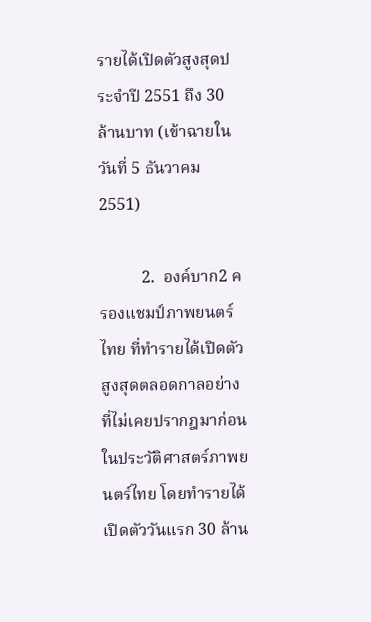รายได้เปิดตัวสูงสุดประจำปี 2551 ถึง 30 ล้านบาท (เข้าฉายในวันที่ 5 ธันวาคม 2551)

          2.  องค์บาก2 ครองแชมป์ภาพยนตร์ไทย ที่ทำรายได้เปิดตัวสูงสุดตลอดกาลอย่างที่ไม่เคยปรากฎมาก่อนในประวัติศาสตร์ภาพยนตร์ไทย โดยทำรายได้เปิดตัววันแรก 30 ล้าน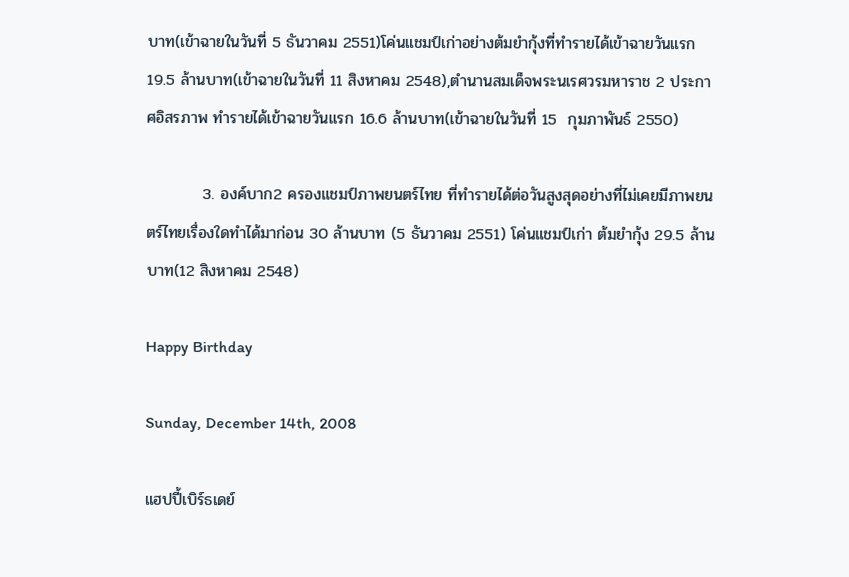บาท(เข้าฉายในวันที่ 5 ธันวาคม 2551)โค่นแชมป์เก่าอย่างต้มยำกุ้งที่ทำรายได้เข้าฉายวันแรก 19.5 ล้านบาท(เข้าฉายในวันที่ 11 สิงหาคม 2548),ตำนานสมเด็จพระนเรศวรมหาราช 2 ประกาศอิสรภาพ ทำรายได้เข้าฉายวันแรก 16.6 ล้านบาท(เข้าฉายในวันที่ 15  กุมภาพันธ์ 2550)

          3. องค์บาก2 ครองแชมป์ภาพยนตร์ไทย ที่ทำรายได้ต่อวันสูงสุดอย่างที่ไม่เคยมีภาพยนตร์ไทยเรื่องใดทำได้มาก่อน 30 ล้านบาท (5 ธันวาคม 2551) โค่นแชมป์เก่า ต้มยำกุ้ง 29.5 ล้านบาท(12 สิงหาคม 2548)

Happy Birthday

Sunday, December 14th, 2008

แฮปปี้เบิร์ธเดย์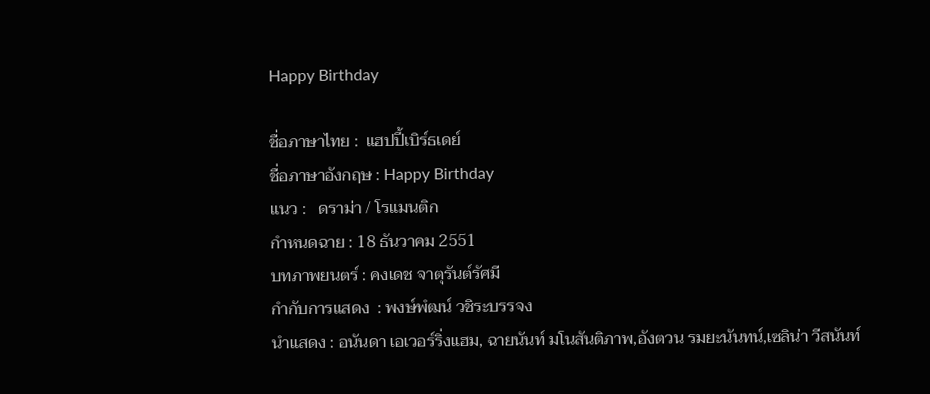Happy Birthday

ชื่อภาษาไทย :  แฮปปี้เบิร์ธเดย์
ชื่อภาษาอังกฤษ : Happy Birthday
แนว :   ดราม่า / โรแมนติก
กำหนดฉาย : 18 ธันวาคม 2551
บทภาพยนตร์ : คงเดช จาตุรันต์รัศมี
กำกับการแสดง  : พงษ์พํฒน์ วชิระบรรจง
นำแสดง : อนันดา เอเวอร์ริ่งแฮม, ฉายนันท์ มโนสันติภาพ,อังตวน รมยะนันทน์,เซลิน่า วีสนันท์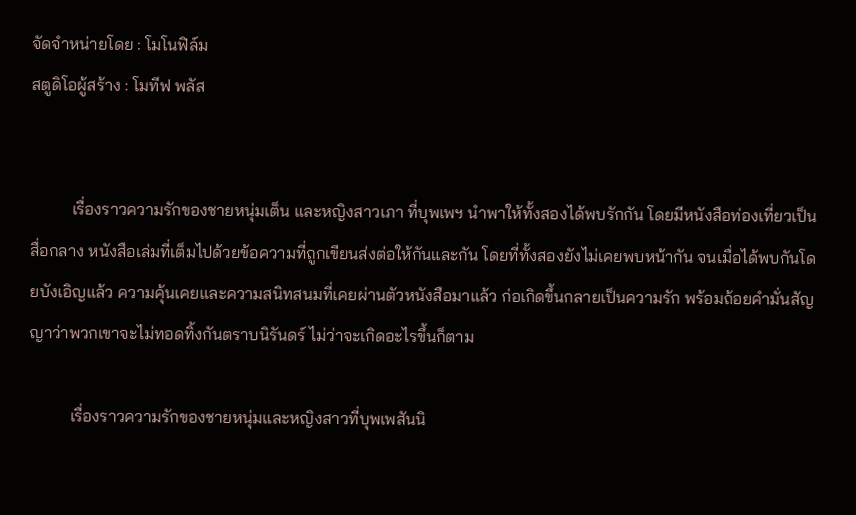จัดจำหน่ายโดย : โมโนฟิล์ม
สตูดิโอผู้สร้าง : โมทีฟ พลัส


          เรื่องราวความรักของชายหนุ่มเต็น และหญิงสาวเภา ที่บุพเพฯ นำพาให้ทั้งสองได้พบรักกัน โดยมีหนังสือท่องเที่ยวเป็นสื่อกลาง หนังสือเล่มที่เต็มไปด้วยข้อความที่ถูกเขียนส่งต่อให้กันและกัน โดยที่ทั้งสองยังไม่เคยพบหน้ากัน จนเมื่อได้พบกันโดยบังเอิญแล้ว ความคุ้นเคยและความสนิทสนมที่เคยผ่านตัวหนังสือมาแล้ว ก่อเกิดขึ้นกลายเป็นความรัก พร้อมถ้อยคำมั่นสัญญาว่าพวกเขาจะไม่ทอดทิ้งกันตราบนิรันดร์ ไม่ว่าจะเกิดอะไรขึ้นก็ตาม

          เรื่องราวความรักของชายหนุ่มและหญิงสาวที่บุพเพสันนิ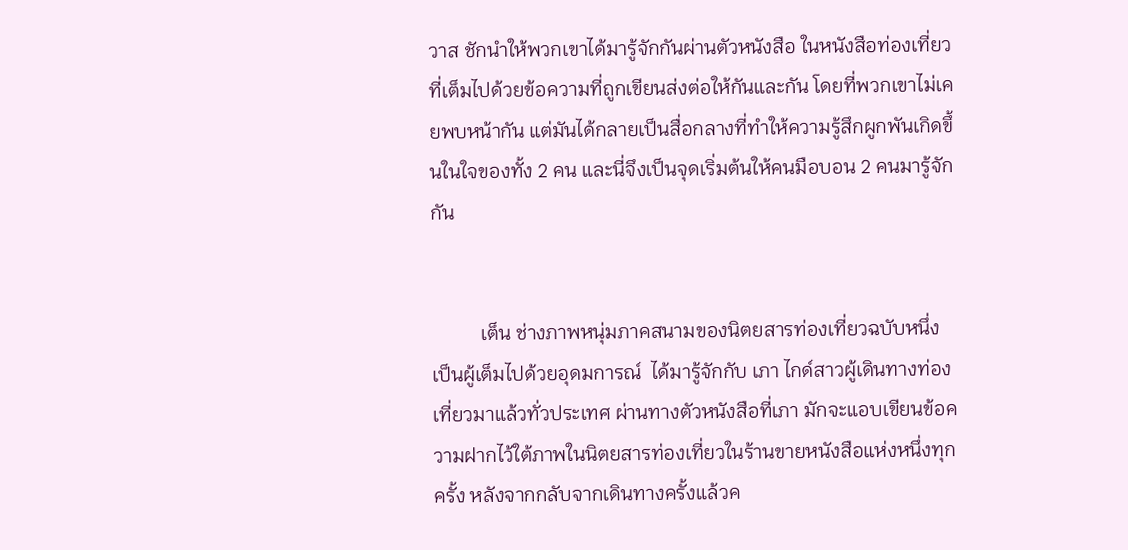วาส ชักนำให้พวกเขาได้มารู้จักกันผ่านตัวหนังสือ ในหนังสือท่องเที่ยวที่เต็มไปด้วยข้อความที่ถูกเขียนส่งต่อให้กันและกัน โดยที่พวกเขาไม่เคยพบหน้ากัน แต่มันได้กลายเป็นสื่อกลางที่ทำให้ความรู้สึกผูกพันเกิดขึ้นในใจของทั้ง 2 คน และนี่จึงเป็นจุดเริ่มต้นให้คนมือบอน 2 คนมารู้จักกัน


          เต็น ช่างภาพหนุ่มภาคสนามของนิตยสารท่องเที่ยวฉบับหนึ่ง เป็นผู้เต็มไปด้วยอุดมการณ์  ได้มารู้จักกับ เภา ไกด์สาวผู้เดินทางท่องเที่ยวมาแล้วทั่วประเทศ ผ่านทางตัวหนังสือที่เภา มักจะแอบเขียนข้อความฝากไว้ใต้ภาพในนิตยสารท่องเที่ยวในร้านขายหนังสือแห่งหนึ่งทุกครั้ง หลังจากกลับจากเดินทางครั้งแล้วค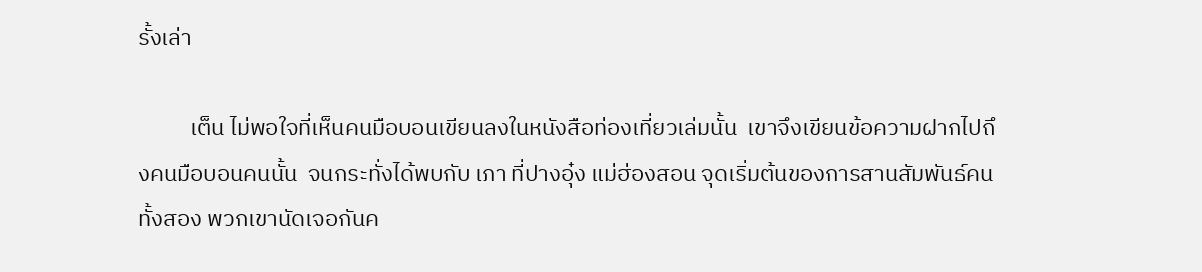รั้งเล่า

          เต็น ไม่พอใจที่เห็นคนมือบอนเขียนลงในหนังสือท่องเที่ยวเล่มนั้น  เขาจึงเขียนข้อความฝากไปถึงคนมือบอนคนนั้น  จนกระทั่งได้พบกับ เภา ที่ปางอุ๋ง แม่ฮ่องสอน จุดเริ่มต้นของการสานสัมพันธ์คนทั้งสอง พวกเขานัดเจอกันค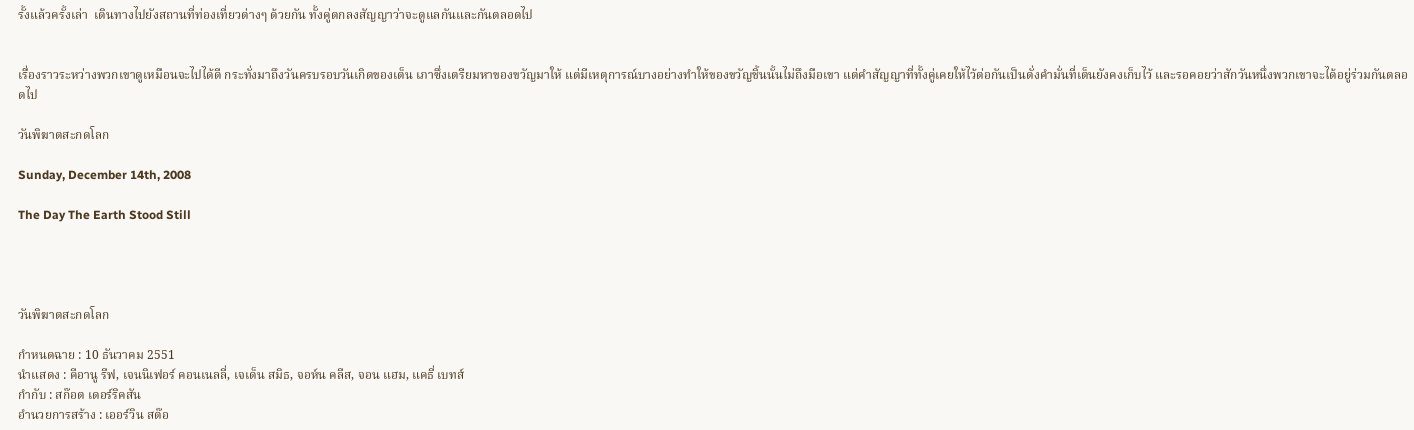รั้งแล้วครั้งเล่า  เดินทางไปยังสถานที่ท่องเที่ยวต่างๆ ด้วยกัน ทั้งคู่ตกลงสัญญาว่าจะดูแลกันและกันตลอดไป


เรื่องราวระหว่างพวกเขาดูเหมือนจะไปได้ดี กระทั่งมาถึงวันครบรอบวันเกิดของเต็น เภาซึ่งเตรียมหาของขวัญมาให้ แต่มีเหตุการณ์บางอย่างทำให้ของขวัญชิ้นนั้นไม่ถึงมือเขา แต่คำสัญญาที่ทั้งคู่เคยให้ไว้ต่อกันเป็นดั่งคำมั่นที่เต็นยังคงเก็บไว้ และรอคอยว่าสักวันหนึ่งพวกเขาจะได้อยู่ร่วมกันตลอดไป

วันพิฆาตสะกดโลก

Sunday, December 14th, 2008

The Day The Earth Stood Still




วันพิฆาตสะกดโลก

กำหนดฉาย : 10 ธันวาคม 2551
นำแสดง : คีอานู รีฟ, เจนนิเฟอร์ คอนเนลลี่, เจเด็น สมิธ, จอห์น คลีส, จอน แฮม, แคธี่ เบทส์
กำกับ : สก๊อต เดอร์ริคสัน
อำนวยการสร้าง : เออร์วิน สต๊อ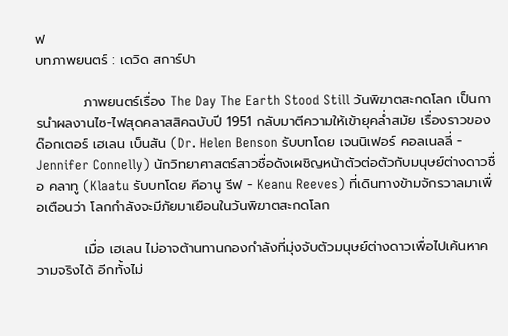ฟ
บทภาพยนตร์ : เดวิด สการ์ปา

          ภาพยนตร์เรื่อง The Day The Earth Stood Still วันพิฆาตสะกดโลก เป็นการนำผลงานไซ-ไฟสุดคลาสสิคฉบับปี 1951 กลับมาตีความให้เข้ายุคล่ำสมัย เรื่องราวของด๊อกเตอร์ เฮเลน เบ็นสัน (Dr. Helen Benson รับบทโดย เจนนิเฟอร์ คอลเนลลี่ - Jennifer Connelly) นักวิทยาศาสตร์สาวชื่อดังเผชิญหน้าตัวต่อตัวกับมนุษย์ต่างดาวชื่อ คลาทู (Klaatu รับบทโดย คีอานู รีฟ - Keanu Reeves) ที่เดินทางข้ามจักรวาลมาเพื่อเตือนว่า โลกกำลังจะมีภัยมาเยือนในวันพิฆาตสะกดโลก

          เมื่อ เฮเลน ไม่อาจต้านทานกองกำลังที่มุ่งจับตัวมนุษย์ต่างดาวเพื่อไปเค้นหาความจริงได้ อีกทั้งไม่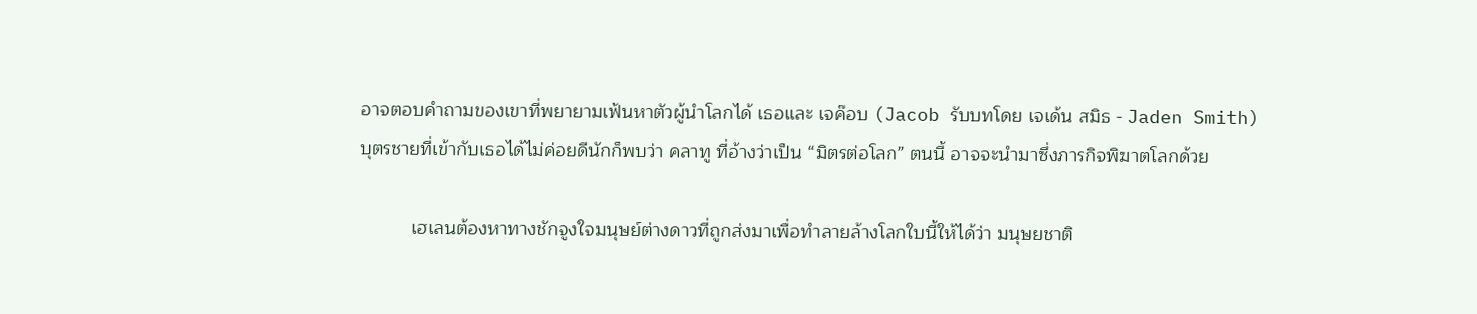อาจตอบคำถามของเขาที่พยายามเฟ้นหาตัวผู้นำโลกได้ เธอและ เจค๊อบ (Jacob รับบทโดย เจเด้น สมิธ - Jaden Smith) บุตรชายที่เข้ากับเธอได้ไม่ค่อยดีนักก็พบว่า คลาทู ที่อ้างว่าเป็น “มิตรต่อโลก” ตนนี้ อาจจะนำมาซึ่งภารกิจพิฆาตโลกด้วย

          เฮเลนต้องหาทางชักจูงใจมนุษย์ต่างดาวที่ถูกส่งมาเพื่อทำลายล้างโลกใบนี้ให้ได้ว่า มนุษยชาติ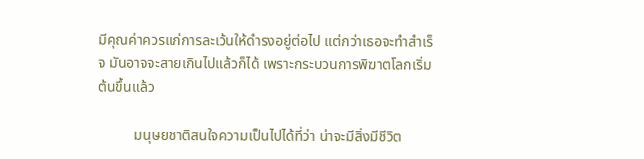มีคุณค่าควรแก่การละเว้นให้ดำรงอยู่ต่อไป แต่กว่าเธอจะทำสำเร็จ มันอาจจะสายเกินไปแล้วก็ได้ เพราะกระบวนการพิฆาตโลกเริ่มต้นขึ้นแล้ว

          มนุษยชาติสนใจความเป็นไปได้ที่ว่า น่าจะมีสิ่งมีชีวิต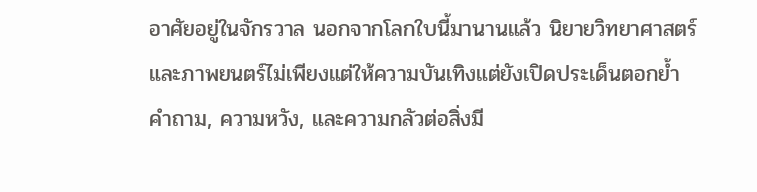อาศัยอยู่ในจักรวาล นอกจากโลกใบนี้มานานแล้ว นิยายวิทยาศาสตร์และภาพยนตร์ไม่เพียงแต่ให้ความบันเทิงแต่ยังเปิดประเด็นตอกย้ำ คำถาม, ความหวัง, และความกลัวต่อสิ่งมี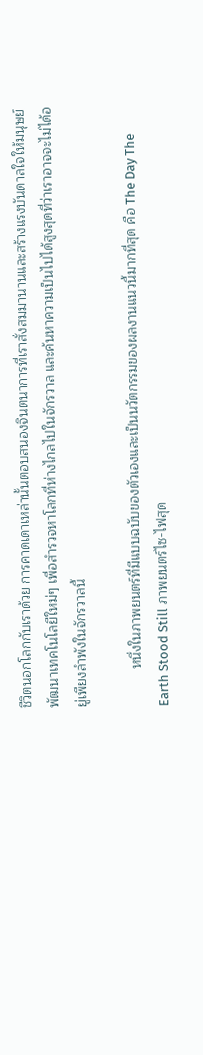ชีวิตนอกโลกกับเราด้วย การคาดเดาเหล่านั้นตอบสนองจินตนาการที่เราสั่งสมมานานและสร้างแรงบันดาลใจให้มนุษย์พัฒนาเทคโนโลยีใหม่ๆ เพื่อสำรวจหาโลกที่ห่างไกลไปในจักรวาล และค้นหาความเป็นไปได้สูงสุดที่ว่าเราอาจจะไม่ได้อยู่เพียงลำพังในจักรวาลนี้

          หนึ่งในภาพยนตร์ที่มีแบบฉบับของตัวเองและเป็นนวัตกรรมของผลงานแนวนี้มากที่สุด คือ The Day The Earth Stood Still ภาพยนตร์ไซ-ไฟสุด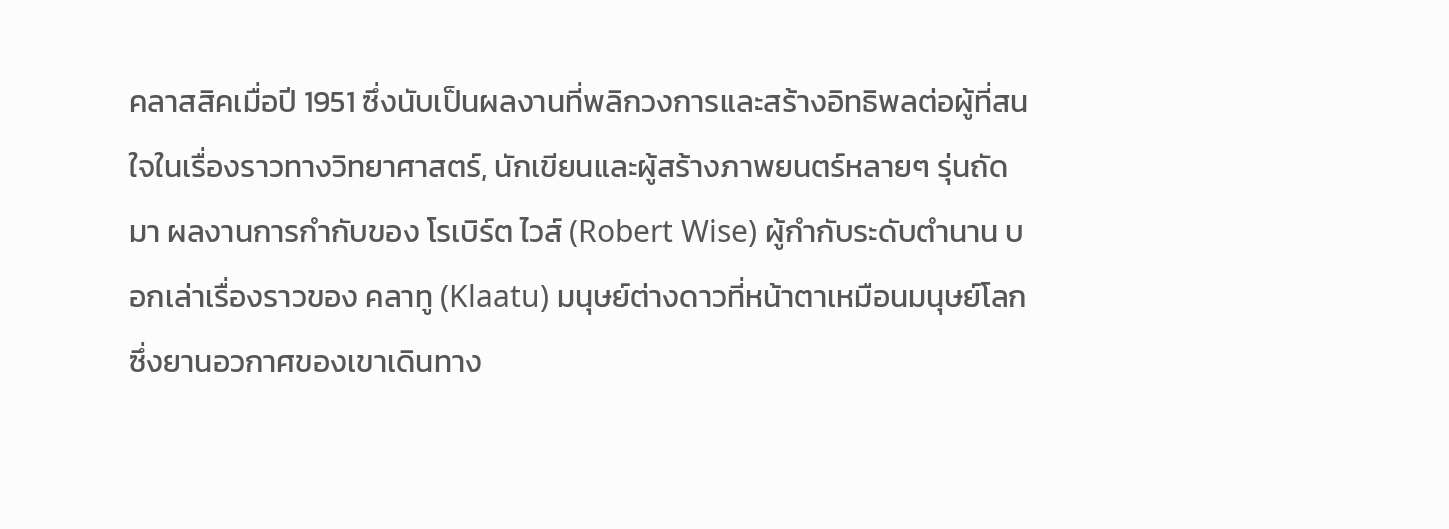คลาสสิคเมื่อปี 1951 ซึ่งนับเป็นผลงานที่พลิกวงการและสร้างอิทธิพลต่อผู้ที่สนใจในเรื่องราวทางวิทยาศาสตร์, นักเขียนและผู้สร้างภาพยนตร์หลายๆ รุ่นถัดมา ผลงานการกำกับของ โรเบิร์ต ไวส์ (Robert Wise) ผู้กำกับระดับตำนาน บอกเล่าเรื่องราวของ คลาทู (Klaatu) มนุษย์ต่างดาวที่หน้าตาเหมือนมนุษย์โลก ซึ่งยานอวกาศของเขาเดินทาง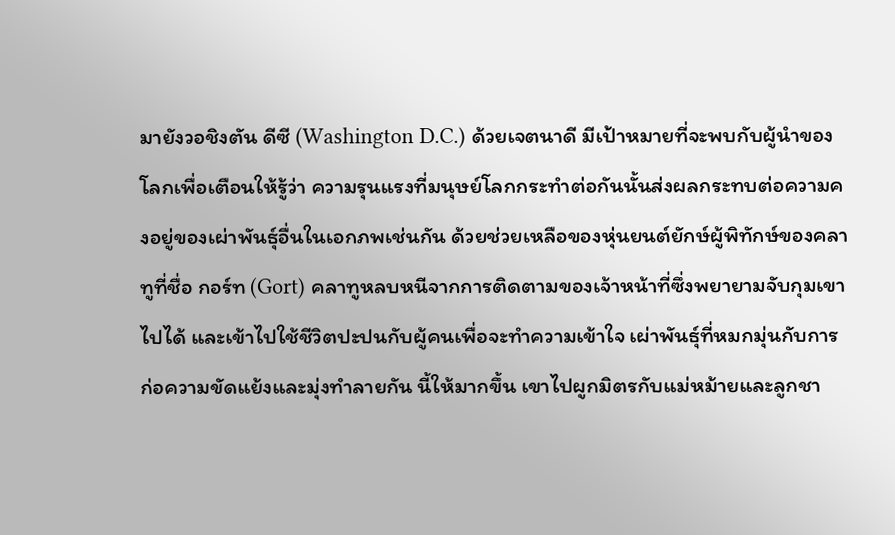มายังวอชิงตัน ดีซี (Washington D.C.) ด้วยเจตนาดี มีเป้าหมายที่จะพบกับผู้นำของโลกเพื่อเตือนให้รู้ว่า ความรุนแรงที่มนุษย์โลกกระทำต่อกันนั้นส่งผลกระทบต่อความคงอยู่ของเผ่าพันธุ์อื่นในเอกภพเช่นกัน ด้วยช่วยเหลือของหุ่นยนต์ยักษ์ผู้พิทักษ์ของคลาทูที่ชื่อ กอร์ท (Gort) คลาทูหลบหนีจากการติดตามของเจ้าหน้าที่ซึ่งพยายามจับกุมเขาไปได้ และเข้าไปใช้ชีวิตปะปนกับผู้คนเพื่อจะทำความเข้าใจ เผ่าพันธุ์ที่หมกมุ่นกับการก่อความขัดแย้งและมุ่งทำลายกัน นี้ให้มากขึ้น เขาไปผูกมิตรกับแม่หม้ายและลูกชา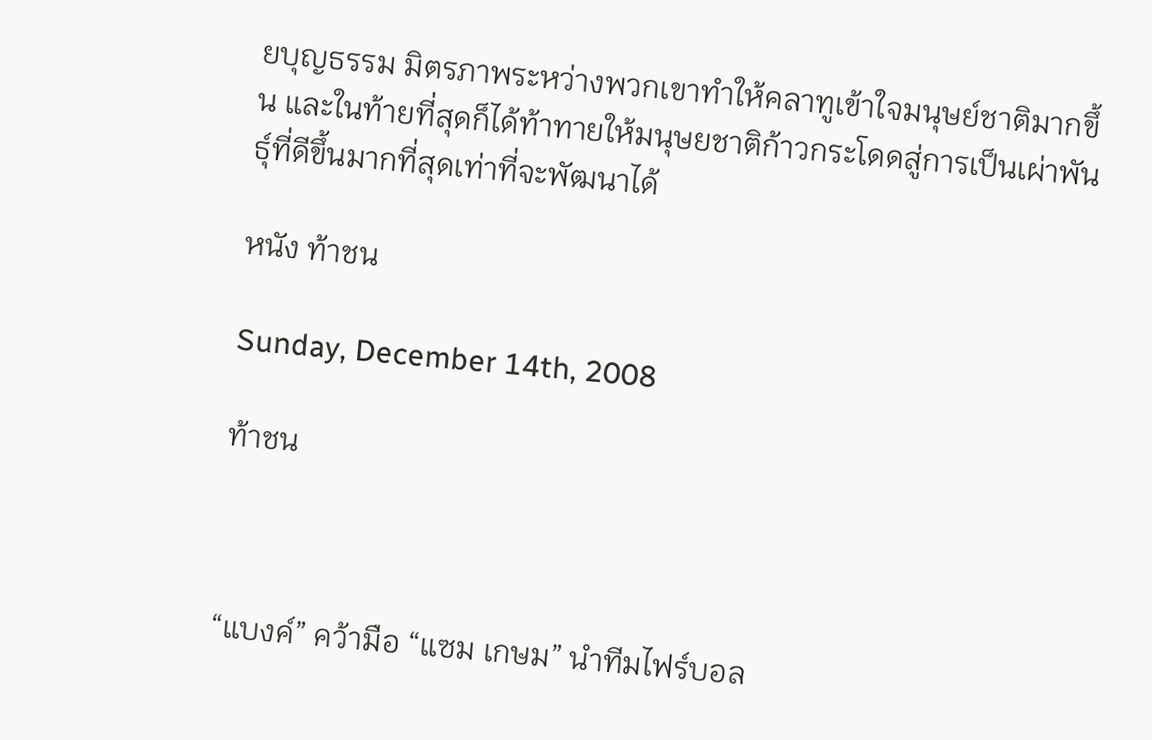ยบุญธรรม มิตรภาพระหว่างพวกเขาทำให้คลาทูเข้าใจมนุษย์ชาติมากขึ้น และในท้ายที่สุดก็ได้ท้าทายให้มนุษยชาติก้าวกระโดดสู่การเป็นเผ่าพันธุ์ที่ดีขึ้นมากที่สุดเท่าที่จะพัฒนาได้

หนัง ท้าชน

Sunday, December 14th, 2008

ท้าชน



“แบงค์” คว้ามือ “แซม เกษม” นำทีมไฟร์บอล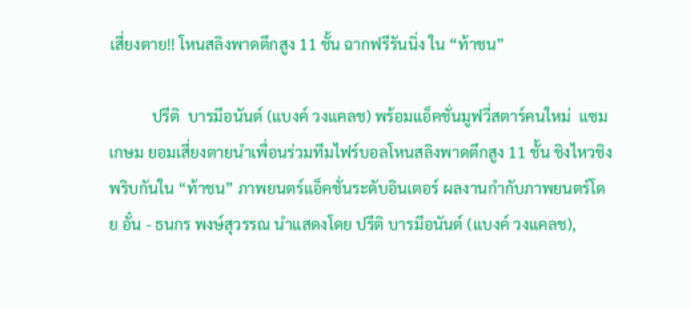เสี่ยงตาย!! โหนสลิงพาดตึกสูง 11 ชั้น ฉากฟรีรันนิ่ง ใน “ท้าชน”

           ปรีติ  บารมีอนันต์ (แบงค์ วงแคลช) พร้อมแอ็คชั่นมูฟวี่สตาร์คนใหม่  แซม เกษม ยอมเสี่ยงตายนำเพื่อนร่วมทีมไฟร์บอลโหนสลิงพาดตึกสูง 11 ชั้น ชิงไหวชิงพริบกันใน “ท้าชน” ภาพยนตร์แอ็คชั่นระดับอินเตอร์ ผลงานกำกับภาพยนตร์โดย อั๋น - ธนกร พงษ์สุวรรณ นำแสดงโดย ปรีติ บารมีอนันต์ (แบงค์ วงแคลช),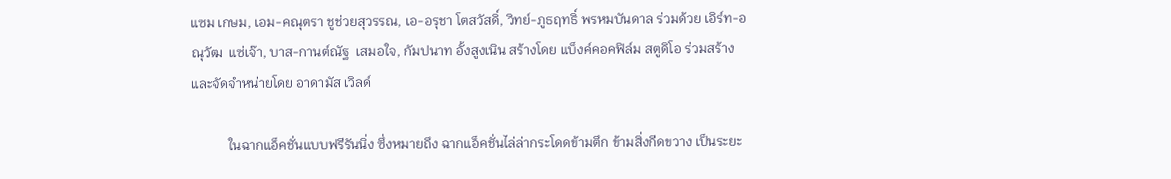แซม เกษม, เอม-คณุตรา ชูช่วยสุวรรณ, เอ-อรุชา โตสวัสดิ์, วิทย์-ภูธฤทธิ์ พรหมบันดาล ร่วมด้วย เอิร์ท-อณุวัฒ  แซ่เจ๊า, บาส-กานต์ณัฐ  เสมอใจ, กัมปนาท อั้งสูงเนิน สร้างโดย แบ็งค์คอคฟิล์ม สตูดิโอ ร่วมสร้างและจัดจำหน่ายโดย อาดามัส เวิลด์

           ในฉากแอ็คชั่นแบบฟรีรันนิ่ง ซึ่งหมายถึง ฉากแอ็คชั่นไล่ล่ากระโดดข้ามตึก ข้ามสิ่งกีดขวาง เป็นระยะ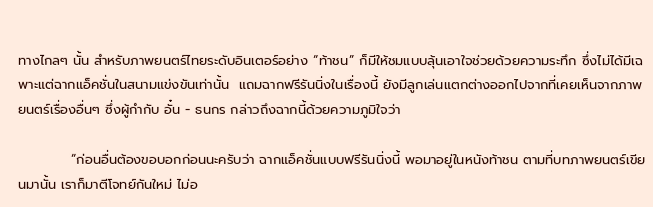ทางไกลๆ นั้น สำหรับภาพยนตร์ไทยระดับอินเตอร์อย่าง “ท้าชน” ก็มีให้ชมแบบลุ้นเอาใจช่วยด้วยความระทึก ซึ่งไม่ได้มีเฉพาะแต่ฉากแอ็คชั่นในสนามแข่งขันเท่านั้น  แถมฉากฟรีรันนิ่งในเรื่องนี้ ยังมีลูกเล่นแตกต่างออกไปจากที่เคยเห็นจากภาพยนตร์เรื่องอื่นๆ ซึ่งผู้กำกับ อั๋น - ธนกร กล่าวถึงฉากนี้ด้วยความภูมิใจว่า

           “ก่อนอื่นต้องขอบอกก่อนนะครับว่า ฉากแอ็คชั่นแบบฟรีรันนิ่งนี้ พอมาอยู่ในหนังท้าชน ตามที่บทภาพยนตร์เขียนมานั้น เราก็มาตีโจทย์กันใหม่ ไม่อ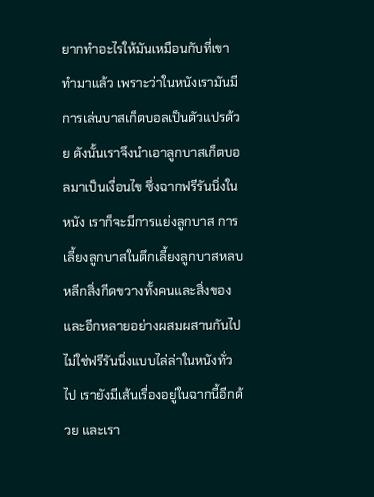ยากทำอะไรให้มันเหมือนกับที่เขาทำมาแล้ว เพราะว่าในหนังเรามันมีการเล่นบาสเก็ตบอลเป็นตัวแปรด้วย ดังนั้นเราจึงนำเอาลูกบาสเก็ตบอลมาเป็นเงื่อนไข ซึ่งฉากฟรีรันนิ่งในหนัง เราก็จะมีการแย่งลูกบาส การเลี้ยงลูกบาสในตึกเลี้ยงลูกบาสหลบหลีกสิ่งกีดขวางทั้งคนและสิ่งของ และอีกหลายอย่างผสมผสานกันไป ไม่ใช่ฟรีรันนิ่งแบบไล่ล่าในหนังทั่วไป เรายังมีเส้นเรื่องอยู่ในฉากนี้อีกด้วย และเรา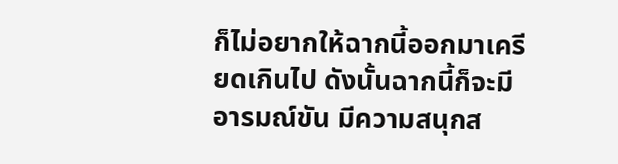ก็ไม่อยากให้ฉากนี้ออกมาเครียดเกินไป ดังนั้นฉากนี้ก็จะมีอารมณ์ขัน มีความสนุกส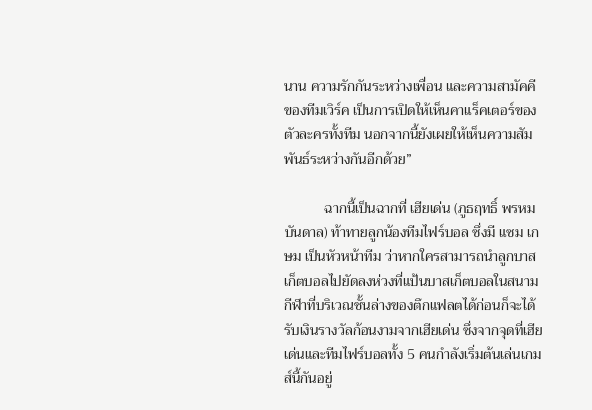นาน ความรักกันระหว่างเพื่อน และความสามัคคีของทีมเวิร์ค เป็นการเปิดให้เห็นคาแร็คเตอร์ของตัวละครทั้งทีม นอกจากนี้ยังเผยให้เห็นความสัมพันธ์ระหว่างกันอีกด้วย”

           ฉากนี้เป็นฉากที่ เฮียเด่น (ภูธฤทธิ์ พรหมบันดาล) ท้าทายลูกน้องทีมไฟร์บอล ซึ่งมี แซม เกษม เป็นหัวหน้าทีม ว่าหากใครสามารถนำลูกบาสเก็ตบอลไปยัดลงห่วงที่แป้นบาสเก็ตบอลในสนามกีฬาที่บริเวณชั้นล่างของตึกแฟลตได้ก่อนก็จะได้รับเงินรางวัลก้อนงามจากเฮียเด่น ซึ่งจากจุดที่เฮียเด่นและทีมไฟร์บอลทั้ง 5 คนกำลังเริ่มต้นเล่นเกมส์นี้กันอยู่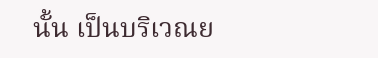นั้น เป็นบริเวณย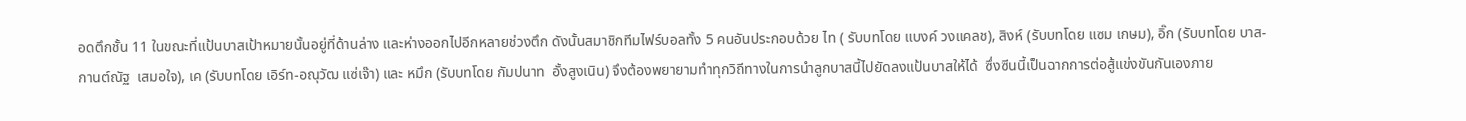อดตึกชั้น 11 ในขณะที่แป้นบาสเป้าหมายนั้นอยู่ที่ด้านล่าง และห่างออกไปอีกหลายช่วงตึก ดังนั้นสมาชิกทีมไฟร์บอลทั้ง 5 คนอันประกอบด้วย ไท ( รับบทโดย แบงค์ วงแคลช), สิงห์ (รับบทโดย แซม เกษม), อิ๊ก (รับบทโดย บาส-กานต์ณัฐ  เสมอใจ), เค (รับบทโดย เอิร์ท-อณุวัฒ แซ่เจ๊า) และ หมึก (รับบทโดย กัมปนาท  อั้งสูงเนิน) จึงต้องพยายามทำทุกวิถีทางในการนำลูกบาสนี้ไปยัดลงแป้นบาสให้ได้  ซึ่งซีนนี้เป็นฉากการต่อสู้แข่งขันกันเองภาย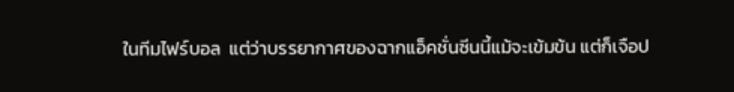ในทีมไฟร์บอล  แต่ว่าบรรยากาศของฉากแอ็คชั่นซีนนี้แม้จะเข้มข้น แต่ก็เจือป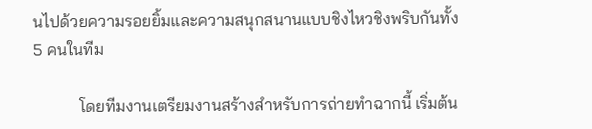นไปด้วยความรอยยิ้มและความสนุกสนานแบบชิงไหวชิงพริบกันทั้ง 5 คนในทีม

           โดยทีมงานเตรียมงานสร้างสำหรับการถ่ายทำฉากนี้ เริ่มต้น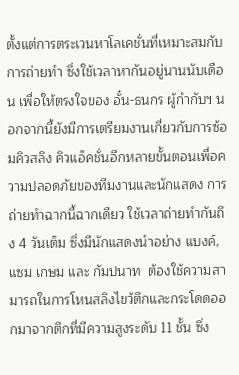ตั้งแต่การตระเวนหาโลเคชั่นที่เหมาะสมกับการถ่ายทำ ซึ่งใช้เวลาหากันอยู่นานนับเดือน เพื่อให้ตรงใจของ อั๋น-ธนกร ผู้กำกับฯ นอกจากนี้ยังมีการเตรียมงานเกี่ยวกับการซ้อมคิวสลิง คิวแอ็คชั่นอีกหลายขั้นตอนเพื่อความปลอดภัยของทีมงานและนักแสดง การถ่ายทำฉากนี้ฉากเดียว ใช้เวลาถ่ายทำกันถึง 4 วันเต็ม ซึ่งมีนักแสดงนำอย่าง แบงค์, แซม เกษม และ กัมปนาท  ต้องใช้ความสามารถในการโหนสลิงไขว้ตึกและกระโดดออกมาจากตึกที่มีความสูงระดับ 11 ชั้น ซึ่ง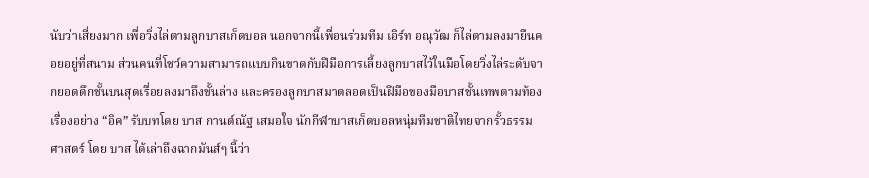นับว่าเสี่ยงมาก เพื่อวิ่งไล่ตามลูกบาสเก็ตบอล นอกจากนี้เพื่อนร่วมทีม เอิร์ท อณุวัฒ ก็ไล่ตามลงมายืนคอยอยู่ที่สนาม ส่วนคนที่โชว์ความสามารถแบบกินขาดกับฝีมือการเลี้ยงลูกบาสไว้ในมือโดยวิ่งไล่ระดับจากยอดตึกชั้นบนสุดเรื่อยลงมาถึงชั้นล่าง และครองลูกบาสมาตลอดเป็นฝีมือของมือบาสชั้นเทพตามท้องเรื่องอย่าง “อิค” รับบทโดย บาส กานต์ณัฐ เสมอใจ นักกีฬาบาสเก็ตบอลหนุ่มทีมชาติไทยจากรั้วธรรมศาสตร์ โดย บาส ได้เล่าถึงฉากมันส์ๆ นี้ว่า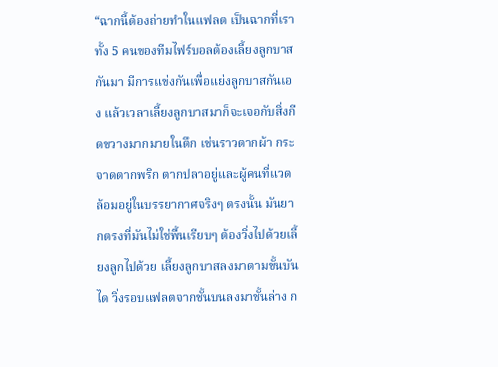“ฉากนี้ต้องถ่ายทำในแฟลต เป็นฉากที่เราทั้ง 5 คนของทีมไฟร์บอลต้องเลี้ยงลูกบาสกันมา มีการแข่งกันเพื่อแย่งลูกบาสกันเอง แล้วเวลาเลี้ยงลูกบาสมาก็จะเจอกับสิ่งกีดขวางมากมายในตึก เช่นราวตากผ้า กระจาดตากพริก ตากปลาอยู่และผู้คนที่แวดล้อมอยู่ในบรรยากาศจริงๆ ตรงนั้น มันยากตรงที่มันไม่ใช่พื้นเรียบๆ ต้องวิ่งไปด้วยเลี้ยงลูกไปด้วย เลี้ยงลูกบาสลงมาตามขั้นบันได วิ่งรอบแฟลตจากชั้นบนลงมาชั้นล่าง ก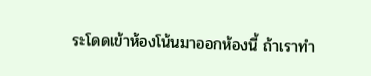ระโดดเข้าห้องโน้นมาออกห้องนี้ ถ้าเราทำ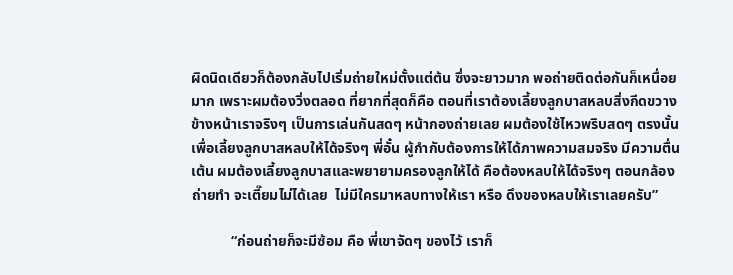ผิดนิดเดียวก็ต้องกลับไปเริ่มถ่ายใหม่ตั้งแต่ต้น ซึ่งจะยาวมาก พอถ่ายติดต่อกันก็เหนื่อยมาก เพราะผมต้องวิ่งตลอด ที่ยากที่สุดก็คือ ตอนที่เราต้องเลี้ยงลูกบาสหลบสิ่งกีดขวางข้างหน้าเราจริงๆ เป็นการเล่นกันสดๆ หน้ากองถ่ายเลย ผมต้องใช้ไหวพริบสดๆ ตรงนั้นเพื่อเลี้ยงลูกบาสหลบให้ได้จริงๆ พี่อั๋น ผู้กำกับต้องการให้ได้ภาพความสมจริง มีความตื่นเต้น ผมต้องเลี้ยงลูกบาสและพยายามครองลูกให้ได้ คือต้องหลบให้ได้จริงๆ ตอนกล้องถ่ายทำ จะเตี๊ยมไม่ได้เลย  ไม่มีใครมาหลบทางให้เรา หรือ ดึงของหลบให้เราเลยครับ”

           “ก่อนถ่ายก็จะมีซ้อม คือ พี่เขาจัดๆ ของไว้ เราก็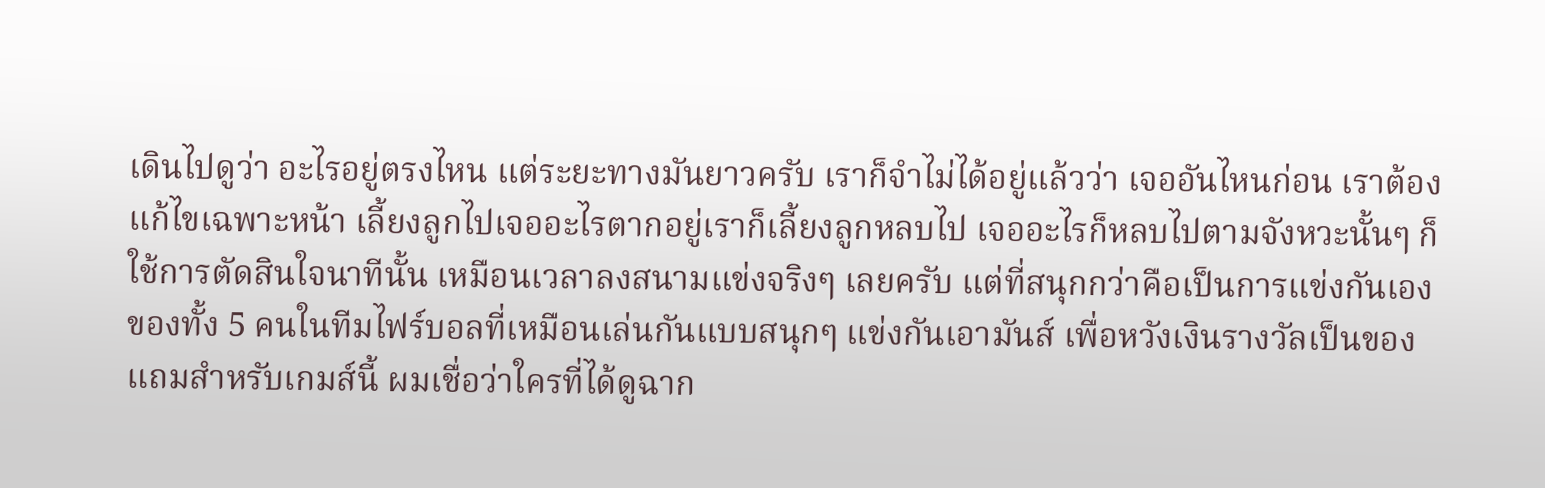เดินไปดูว่า อะไรอยู่ตรงไหน แต่ระยะทางมันยาวครับ เราก็จำไม่ได้อยู่แล้วว่า เจออันไหนก่อน เราต้องแก้ไขเฉพาะหน้า เลี้ยงลูกไปเจออะไรตากอยู่เราก็เลี้ยงลูกหลบไป เจออะไรก็หลบไปตามจังหวะนั้นๆ ก็ใช้การตัดสินใจนาทีนั้น เหมือนเวลาลงสนามแข่งจริงๆ เลยครับ แต่ที่สนุกกว่าคือเป็นการแข่งกันเองของทั้ง 5 คนในทีมไฟร์บอลที่เหมือนเล่นกันแบบสนุกๆ แข่งกันเอามันส์ เพื่อหวังเงินรางวัลเป็นของแถมสำหรับเกมส์นี้ ผมเชื่อว่าใครที่ได้ดูฉาก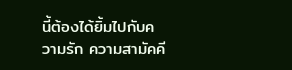นี้ต้องได้ยิ้มไปกับความรัก ความสามัคคี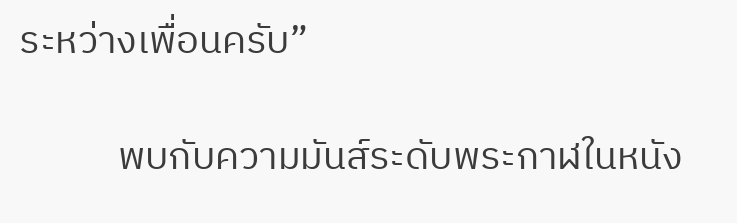ระหว่างเพื่อนครับ”

           พบกับความมันส์ระดับพระกาฬในหนัง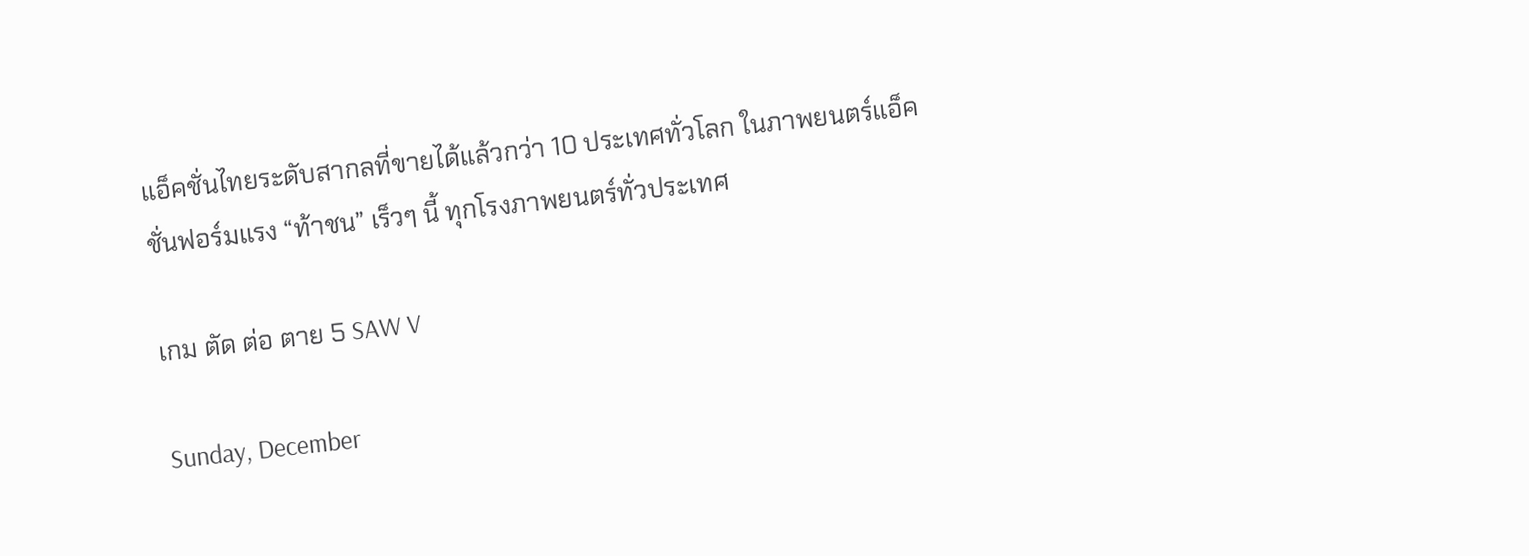แอ็คชั่นไทยระดับสากลที่ขายได้แล้วกว่า 10 ประเทศทั่วโลก ในภาพยนตร์แอ็คชั่นฟอร์มแรง “ท้าชน” เร็วๆ นี้ ทุกโรงภาพยนตร์ทั่วประเทศ

เกม ตัด ต่อ ตาย 5 SAW V

Sunday, December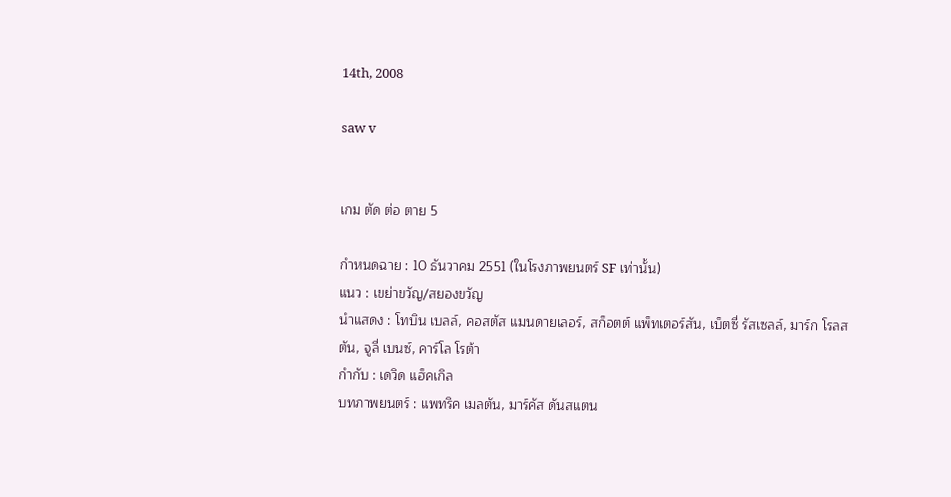14th, 2008

saw v


เกม ตัด ต่อ ตาย 5

กำหนดฉาย : 10 ธันวาคม 2551 (ในโรงภาพยนตร์ SF เท่านั้น)
แนว : เขย่าขวัญ/สยองขวัญ
นำแสดง : โทบิน เบลล์, คอสตัส แมนดายเลอร์, สก็อตต์ แพ็ทเตอร์สัน, เบ็ตซี่ รัสเซลล์, มาร์ก โรลสตัน, จูลี่ เบนซ์, คาร์โล โรต้า
กำกับ : เดวิด แฮ็คเกิล
บทภาพยนตร์ : แพทริค เมลตัน, มาร์คัส ดันสแตน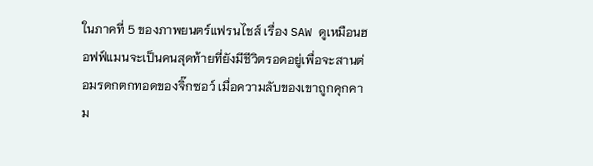ในภาคที่ 5 ของภาพยนตร์แฟรนไชส์ เรื่อง SAW ดูเหมือนฮอฟฟ์แมนจะเป็นคนสุดท้ายที่ยังมีชีวิตรอดอยู่เพื่อจะสานต่อมรดกตกทอดของจิ๊กซอว์ เมื่อความลับของเขาถูกคุกคาม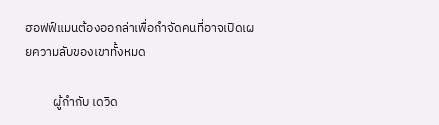ฮอฟฟ์แมนต้องออกล่าเพื่อกำจัดคนที่อาจเปิดเผยความลับของเขาทั้งหมด

          ผู้กำกับ เดวิด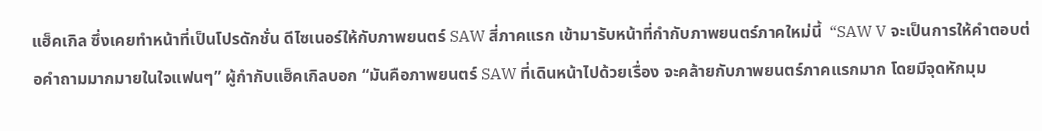แฮ็คเกิล ซึ่งเคยทำหน้าที่เป็นโปรดักชั่น ดีไซเนอร์ให้กับภาพยนตร์ SAW สี่ภาคแรก เข้ามารับหน้าที่กำกับภาพยนตร์ภาคใหม่นี้  “SAW V จะเป็นการให้คำตอบต่อคำถามมากมายในใจแฟนๆ” ผู้กำกับแฮ็คเกิลบอก “มันคือภาพยนตร์ SAW ที่เดินหน้าไปด้วยเรื่อง จะคล้ายกับภาพยนตร์ภาคแรกมาก โดยมีจุดหักมุม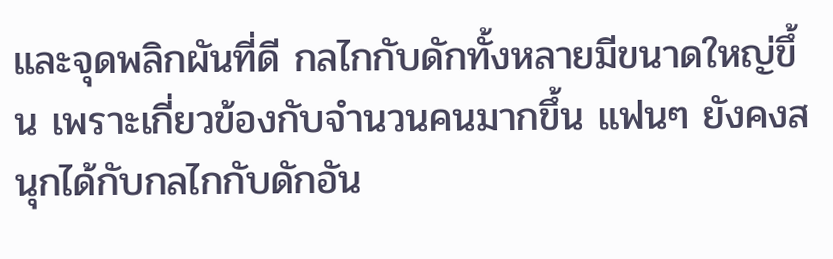และจุดพลิกผันที่ดี กลไกกับดักทั้งหลายมีขนาดใหญ่ขึ้น เพราะเกี่ยวข้องกับจำนวนคนมากขึ้น แฟนๆ ยังคงสนุกได้กับกลไกกับดักอัน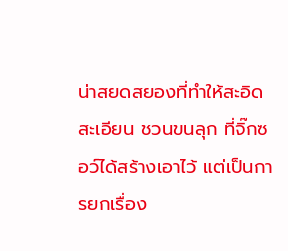น่าสยดสยองที่ทำให้สะอิดสะเอียน ชวนขนลุก ที่จิ๊กซอว์ได้สร้างเอาไว้ แต่เป็นการยกเรื่อง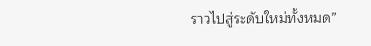ราวไปสู่ระดับใหม่ทั้งหมด”